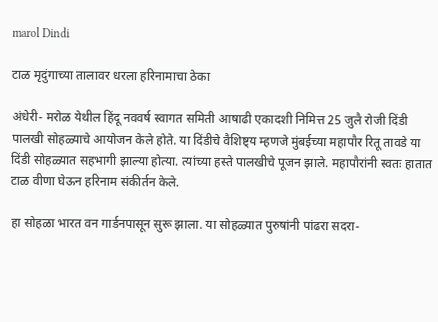marol Dindi

टाळ मृदुंगाच्या तालावर धरला हरिनामाचा ठेका

अंधेरी- मरोळ येथील हिंदू नववर्ष स्वागत समिती आषाढी एकादशी निमित्त 25 जुलै रोजी दिंडी पालखी सोहळ्याचे आयोजन केले होते. या दिंडीचे वैशिष्ट्य म्हणजे मुंबईच्या महापौर रितू तावडे या दिंडी सोहळ्यात सहभागी झाल्या होत्या. त्यांच्या हस्ते पालखीचे पूजन झाले. महापौरांनी स्वतः हातात टाळ वीणा घेऊन हरिनाम संकीर्तन केले.

हा सोहळा भारत वन गार्डनपासून सुरू झाला. या सोहळ्यात पुरुषांनी पांढरा सदरा-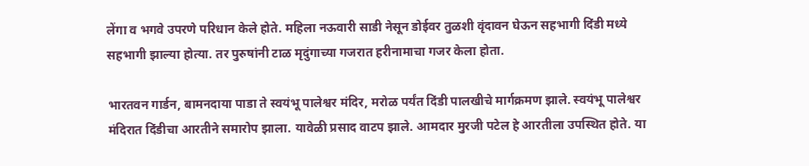लेंगा व भगवे उपरणे परिधान केले होते. महिला नऊवारी साडी नेसून डोईवर तुळशी वृंदावन घेऊन सहभागी दिंडी मध्ये सहभागी झाल्या होत्या. तर पुरुषांनी टाळ मृदुंगाच्या गजरात हरीनामाचा गजर केला होता.

भारतवन गार्डन, बामनदाया पाडा ते स्वयंभू पालेश्वर मंदिर, मरोळ पर्यंत दिंडी पालखीचे मार्गक्रमण झाले. स्वयंभू पालेश्वर मंदिरात दिंडीचा आरतीने समारोप झाला. यावेळी प्रसाद वाटप झाले. आमदार मुरजी पटेल हे आरतीला उपस्थित होते. या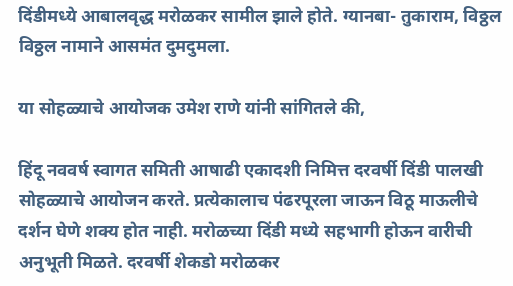दिंडीमध्ये आबालवृद्ध मरोळकर सामील झाले होते. ग्यानबा- तुकाराम, विठ्ठल विठ्ठल नामाने आसमंत दुमदुमला.

या सोहळ्याचे आयोजक उमेश राणे यांनी सांगितले की,

हिंदू नववर्ष स्वागत समिती आषाढी एकादशी निमित्त दरवर्षी दिंडी पालखी सोहळ्याचे आयोजन करते. प्रत्येकालाच पंढरपूरला जाऊन विठू माऊलीचे दर्शन घेणे शक्य होत नाही. मरोळच्या दिंडी मध्ये सहभागी होऊन वारीची अनुभूती मिळते. दरवर्षी शेकडो मरोळकर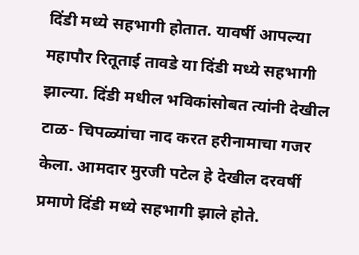दिंडी मध्ये सहभागी होतात. यावर्षी आपल्या महापौर रितूताई तावडे या दिंडी मध्ये सहभागी झाल्या. दिंडी मधील भविकांसोबत त्यांनी देखील टाळ- चिपळ्यांचा नाद करत हरीनामाचा गजर केला. आमदार मुरजी पटेल हे देखील दरवर्षी प्रमाणे दिंडी मध्ये सहभागी झाले होते.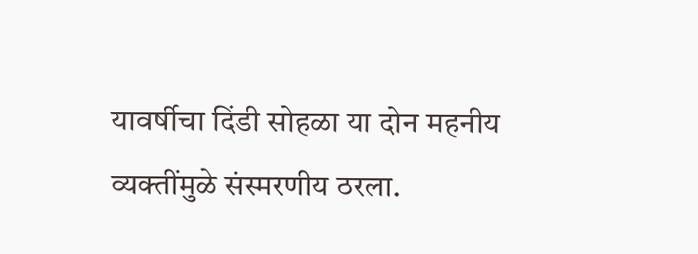यावर्षीचा दिंडी सोहळा या दोन महनीय व्यक्तींमुळे संस्मरणीय ठरला.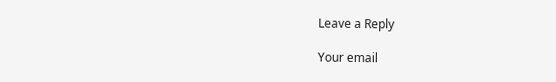Leave a Reply

Your email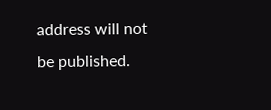address will not be published.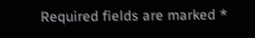Required fields are marked *